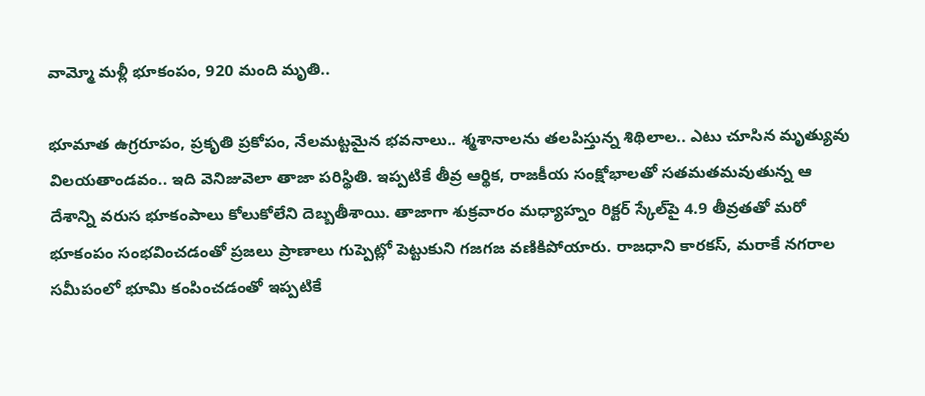వామ్మో మళ్లీ భూకంపం, 920 మంది మృతి..

భూమాత ఉగ్రరూపం, ప్రకృతి ప్రకోపం, నేలమట్టమైన భవనాలు.. శ్మశానాలను తలపిస్తున్న శిథిలాల.. ఎటు చూసిన మృత్యువు విలయతాండవం.. ఇది వెనిజువెలా తాజా పరిస్థితి. ఇప్పటికే తీవ్ర ఆర్థిక, రాజకీయ సంక్షోభాలతో సతమతమవుతున్న ఆ దేశాన్ని వరుస భూకంపాలు కోలుకోలేని దెబ్బతీశాయి. తాజాగా శుక్రవారం మధ్యాహ్నం రిక్టర్ స్కేల్‌పై 4.9 తీవ్రతతో మరో భూకంపం సంభవించడంతో ప్రజలు ప్రాణాలు గుప్పెట్లో పెట్టుకుని గజగజ వణికిపోయారు. రాజధాని కారకస్, మరాకే నగరాల సమీపంలో భూమి కంపించడంతో ఇప్పటికే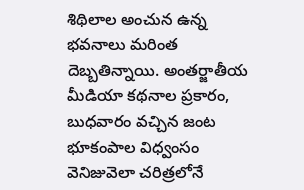శిథిలాల అంచున ఉన్న భవనాలు మరింత దెబ్బతిన్నాయి. అంతర్జాతీయ మీడియా కథనాల ప్రకారం, బుధవారం వచ్చిన జంట భూకంపాల విధ్వంసం వెనిజువెలా చరిత్రలోనే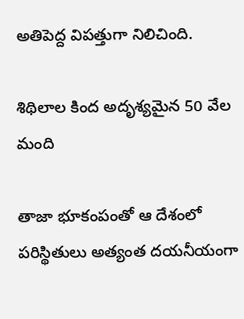అతిపెద్ద విపత్తుగా నిలిచింది.

శిథిలాల కింద అదృశ్యమైన 50 వేల మంది

తాజా భూకంపంతో ఆ దేశంలో పరిస్థితులు అత్యంత దయనీయంగా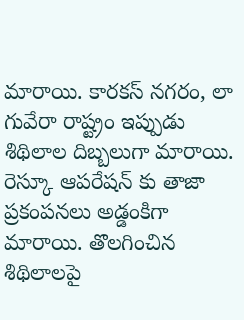మారాయి. కారకస్ నగరం, లా గువేరా రాష్ట్రం ఇప్పుడు శిథిలాల దిబ్బలుగా మారాయి. రెస్కూ ఆపరేషన్ కు తాజా ప్రకంపనలు అడ్డంకిగా మారాయి. తొలగించిన శిథిలాలపై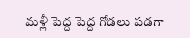మళ్లీ పెద్ద పెద్ద గోడలు పడగా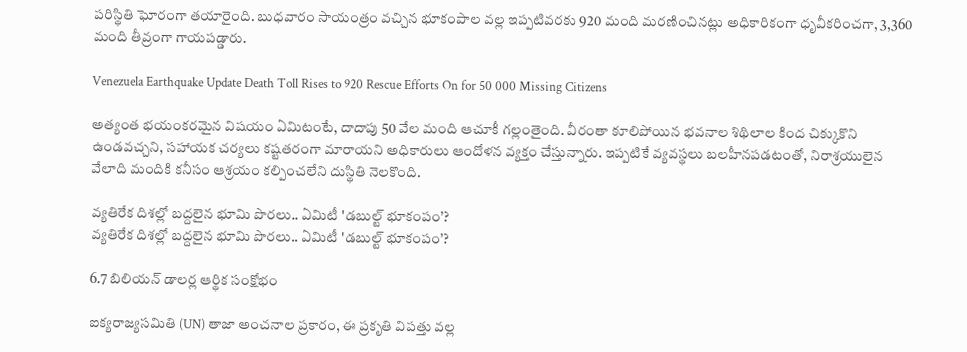పరిస్థితి ఘోరంగా తయారైంది. బుధవారం సాయంత్రం వచ్చిన భూకంపాల వల్ల ఇప్పటివరకు 920 మంది మరణించినట్లు అధికారికంగా ధృవీకరించగా, 3,360 మంది తీవ్రంగా గాయపడ్డారు.

Venezuela Earthquake Update Death Toll Rises to 920 Rescue Efforts On for 50 000 Missing Citizens

అత్యంత భయంకరమైన విషయం ఏమిటంటే, దాదాపు 50 వేల మంది ఆచూకీ గల్లంతైంది. వీరంతా కూలిపోయిన భవనాల శిథిలాల కింద చిక్కుకొని ఉండవచ్చని, సహాయక చర్యలు కష్టతరంగా మారాయని అధికారులు ఆందోళన వ్యక్తం చేస్తున్నారు. ఇప్పటికే వ్యవస్థలు బలహీనపడటంతో, నిరాశ్రయులైన వేలాది మందికి కనీసం ఆశ్రయం కల్పించలేని దుస్థితి నెలకొంది.

వ్యతిరేక దిశల్లో బద్దలైన భూమి పొరలు.. ఏమిటీ 'డబుల్ట్ భూకంపం’?
వ్యతిరేక దిశల్లో బద్దలైన భూమి పొరలు.. ఏమిటీ 'డబుల్ట్ భూకంపం’?

6.7 బిలియన్ డాలర్ల ఆర్థిక సంక్షోభం

ఐక్యరాజ్యసమితి (UN) తాజా అంచనాల ప్రకారం, ఈ ప్రకృతి విపత్తు వల్ల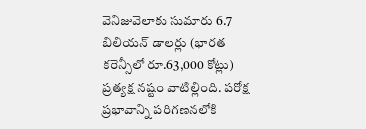వెనిజువెలాకు సుమారు 6.7 బిలియన్ డాలర్లు (భారత కరెన్సీలో రూ.63,000 కోట్లు) ప్రత్యక్ష నష్టం వాటిల్లింది. పరోక్ష ప్రభావాన్ని పరిగణనలోకి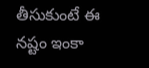తీసుకుంటే ఈ నష్టం ఇంకా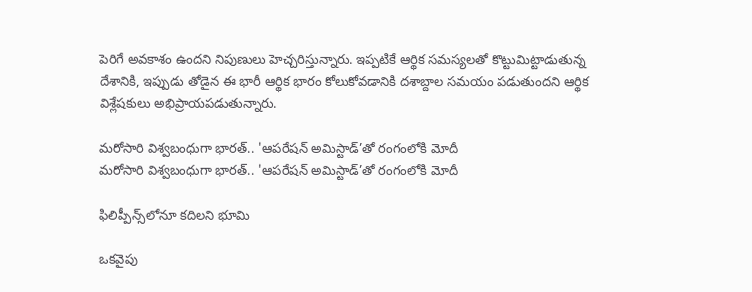పెరిగే అవకాశం ఉందని నిపుణులు హెచ్చరిస్తున్నారు. ఇప్పటికే ఆర్థిక సమస్యలతో కొట్టుమిట్టాడుతున్న దేశానికి, ఇప్పుడు తోడైన ఈ భారీ ఆర్థిక భారం కోలుకోవడానికి దశాబ్దాల సమయం పడుతుందని ఆర్థిక విశ్లేషకులు అభిప్రాయపడుతున్నారు.

మరోసారి విశ్వబంధుగా భారత్.. 'ఆపరేషన్ అమిస్టాడ్‌’తో రంగంలోకి మోదీ
మరోసారి విశ్వబంధుగా భారత్.. 'ఆపరేషన్ అమిస్టాడ్‌’తో రంగంలోకి మోదీ

ఫిలిప్పీన్స్‌లోనూ కదిలని భూమి

ఒకవైపు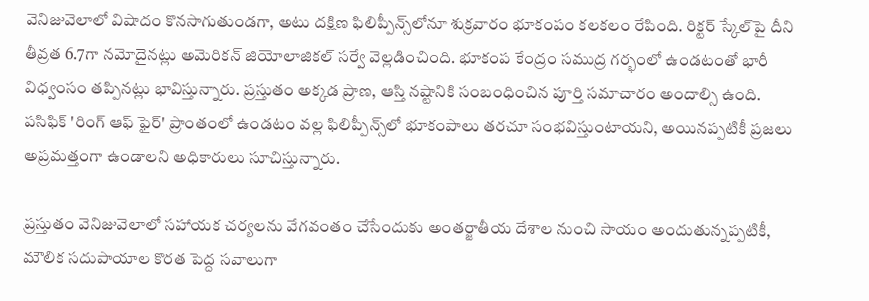వెనిజువెలాలో విషాదం కొనసాగుతుండగా, అటు దక్షిణ ఫిలిప్పీన్స్‌లోనూ శుక్రవారం భూకంపం కలకలం రేపింది. రిక్టర్ స్కేల్‌పై దీని తీవ్రత 6.7గా నమోదైనట్లు అమెరికన్ జియోలాజికల్ సర్వే వెల్లడించింది. భూకంప కేంద్రం సముద్ర గర్భంలో ఉండటంతో భారీ విధ్వంసం తప్పినట్లు భావిస్తున్నారు. ప్రస్తుతం అక్కడ ప్రాణ, ఆస్తి నష్టానికి సంబంధించిన పూర్తి సమాచారం అందాల్సి ఉంది. పసిఫిక్ 'రింగ్ ఆఫ్ ఫైర్' ప్రాంతంలో ఉండటం వల్ల ఫిలిప్పీన్స్‌లో భూకంపాలు తరచూ సంభవిస్తుంటాయని, అయినప్పటికీ ప్రజలు అప్రమత్తంగా ఉండాలని అధికారులు సూచిస్తున్నారు.

ప్రస్తుతం వెనిజువెలాలో సహాయక చర్యలను వేగవంతం చేసేందుకు అంతర్జాతీయ దేశాల నుంచి సాయం అందుతున్నప్పటికీ, మౌలిక సదుపాయాల కొరత పెద్ద సవాలుగా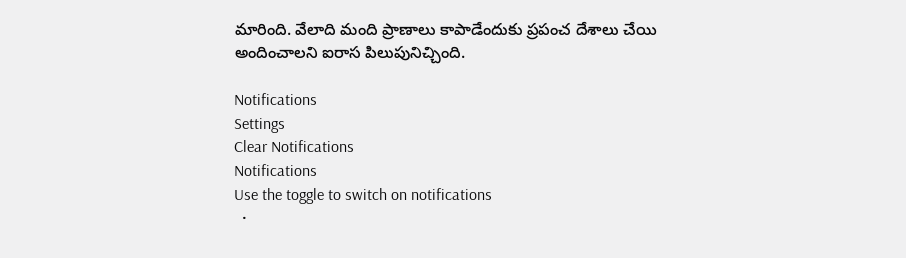మారింది. వేలాది మంది ప్రాణాలు కాపాడేందుకు ప్రపంచ దేశాలు చేయి అందించాలని ఐరాస పిలుపునిచ్చింది.

Notifications
Settings
Clear Notifications
Notifications
Use the toggle to switch on notifications
  •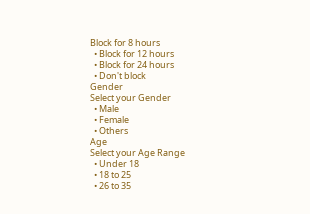Block for 8 hours
  • Block for 12 hours
  • Block for 24 hours
  • Don't block
Gender
Select your Gender
  • Male
  • Female
  • Others
Age
Select your Age Range
  • Under 18
  • 18 to 25
  • 26 to 35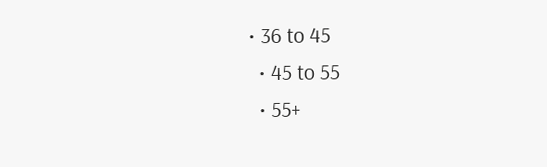• 36 to 45
  • 45 to 55
  • 55+